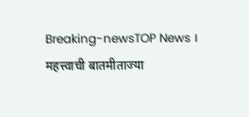Breaking-newsTOP News । महत्त्वाची बातमीताज्या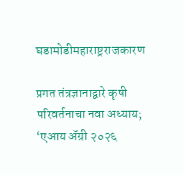घडामोडीमहाराष्ट्रराजकारण

प्रगत तंत्रज्ञानाद्वारे कृषी परिवर्तनाचा नवा अध्याय; ‘एआय ॲग्री २०२६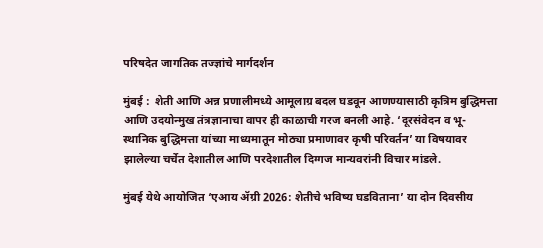परिषदेत जागतिक तज्ज्ञांचे मार्गदर्शन

मुंबई :  शेती आणि अन्न प्रणालीमध्ये आमूलाग्र बदल घडवून आणण्यासाठी कृत्रिम बुद्धिमत्ता आणि उदयोन्मुख तंत्रज्ञानाचा वापर ही काळाची गरज बनली आहे. ‘दूरसंवेदन व भू-स्थानिक बुद्धिमत्ता यांच्या माध्यमातून मोठ्या प्रमाणावर कृषी परिवर्तन’ या विषयावर झालेल्या चर्चेत देशातील आणि परदेशातील दिग्गज मान्यवरांनी विचार मांडले.

मुंबई येथे आयोजित ‘एआय ॲग्री 2026: शेतीचे भविष्य घडविताना’ या दोन दिवसीय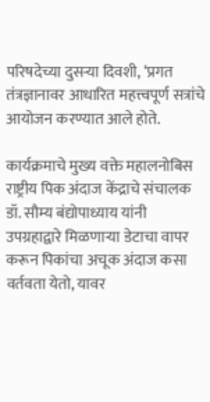परिषदेच्या दुसऱ्या दिवशी, ‘प्रगत तंत्रज्ञानावर आधारित महत्त्वपूर्ण सत्रांचे आयोजन करण्यात आले होते.

कार्यक्रमाचे मुख्य वक्ते महालनोबिस राष्ट्रीय पिक अंदाज केंद्राचे संचालक डॉ. सौम्य बंद्योपाध्याय यांनी उपग्रहाद्वारे मिळणाऱ्या डेटाचा वापर करून पिकांचा अचूक अंदाज कसा वर्तवता येतो, यावर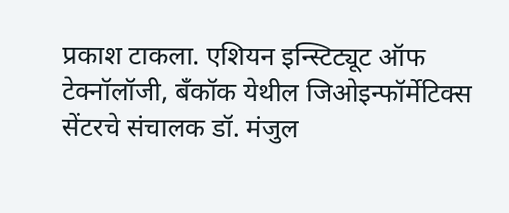प्रकाश टाकला. एशियन इन्स्टिट्यूट ऑफ टेक्नॉलॉजी, बँकॉक येथील जिओइन्फॉर्मेटिक्स सेंटरचे संचालक डॉ. मंजुल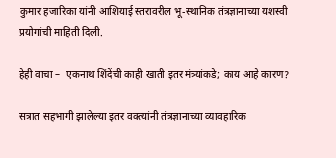कुमार हजारिका यांनी आशियाई स्तरावरील भू-स्थानिक तंत्रज्ञानाच्या यशस्वी प्रयोगांची माहिती दिली.

हेही वाचा –  एकनाथ शिंदेंची काही खाती इतर मंत्र्यांकडे; काय आहे कारण?

सत्रात सहभागी झालेल्या इतर वक्त्यांनी तंत्रज्ञानाच्या व्यावहारिक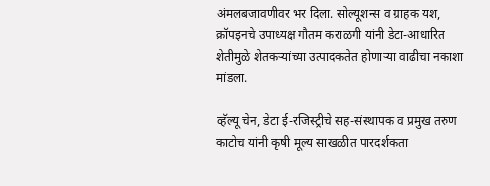अंमलबजावणीवर भर दिला. सोल्यूशन्स व ग्राहक यश, क्रॉपइनचे उपाध्यक्ष गौतम कराळगी यांनी डेटा-आधारित शेतीमुळे शेतकऱ्यांच्या उत्पादकतेत होणाऱ्या वाढीचा नकाशा मांडला.

व्हॅल्यू चेन, डेटा ई-रजिस्ट्रीचे सह-संस्थापक व प्रमुख तरुण काटोच यांनी कृषी मूल्य साखळीत पारदर्शकता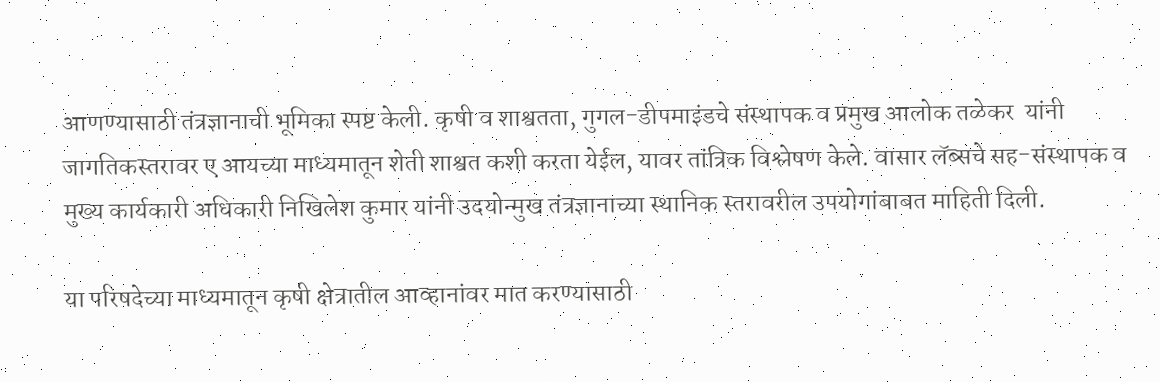आणण्यासाठी तंत्रज्ञानाची भूमिका स्पष्ट केली. कृषी व शाश्वतता, गुगल-डीपमाइंडचे संस्थापक व प्रमुख आलोक तळेकर  यांनी जागतिकस्तरावर ए आयच्या माध्यमातून शेती शाश्वत कशी करता येईल, यावर तांत्रिक विश्लेषण केले. वासार लॅब्सचे सह-संस्थापक व मुख्य कार्यकारी अधिकारी निखिलेश कुमार यांनी उदयोन्मुख तंत्रज्ञानाच्या स्थानिक स्तरावरील उपयोगांबाबत माहिती दिली.

या परिषदेच्या माध्यमातून कृषी क्षेत्रातील आव्हानांवर मात करण्यासाठी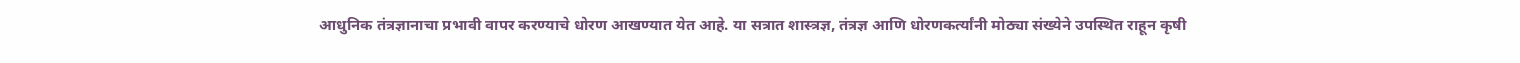आधुनिक तंत्रज्ञानाचा प्रभावी वापर करण्याचे धोरण आखण्यात येत आहे. या सत्रात शास्त्रज्ञ, तंत्रज्ञ आणि धोरणकर्त्यांनी मोठ्या संख्येने उपस्थित राहून कृषी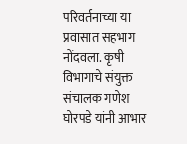परिवर्तनाच्या या प्रवासात सहभाग नोंदवला. कृषी विभागाचे संयुक्त संचालक गणेश घोरपडे यांनी आभार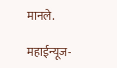मानले.

महाईन्यूज-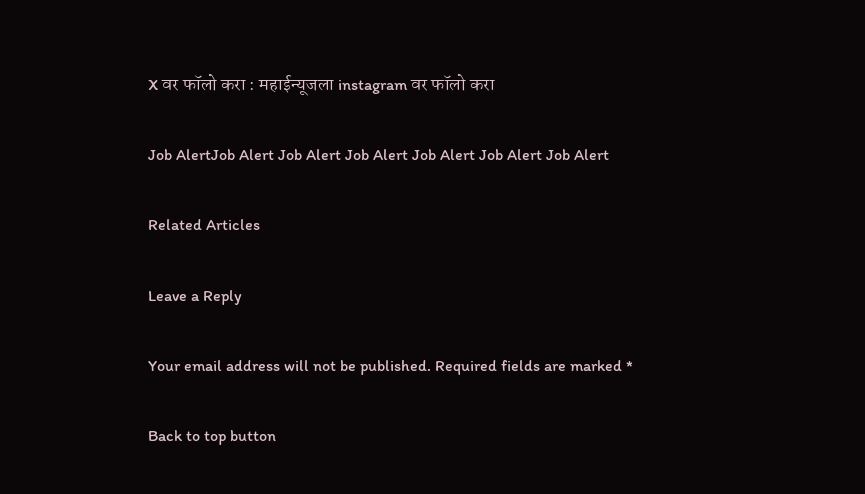X वर फॉलो करा : महाईन्यूजला instagram वर फॉलो करा

Job AlertJob Alert Job Alert Job Alert Job Alert Job Alert Job Alert

Related Articles

Leave a Reply

Your email address will not be published. Required fields are marked *

Back to top button